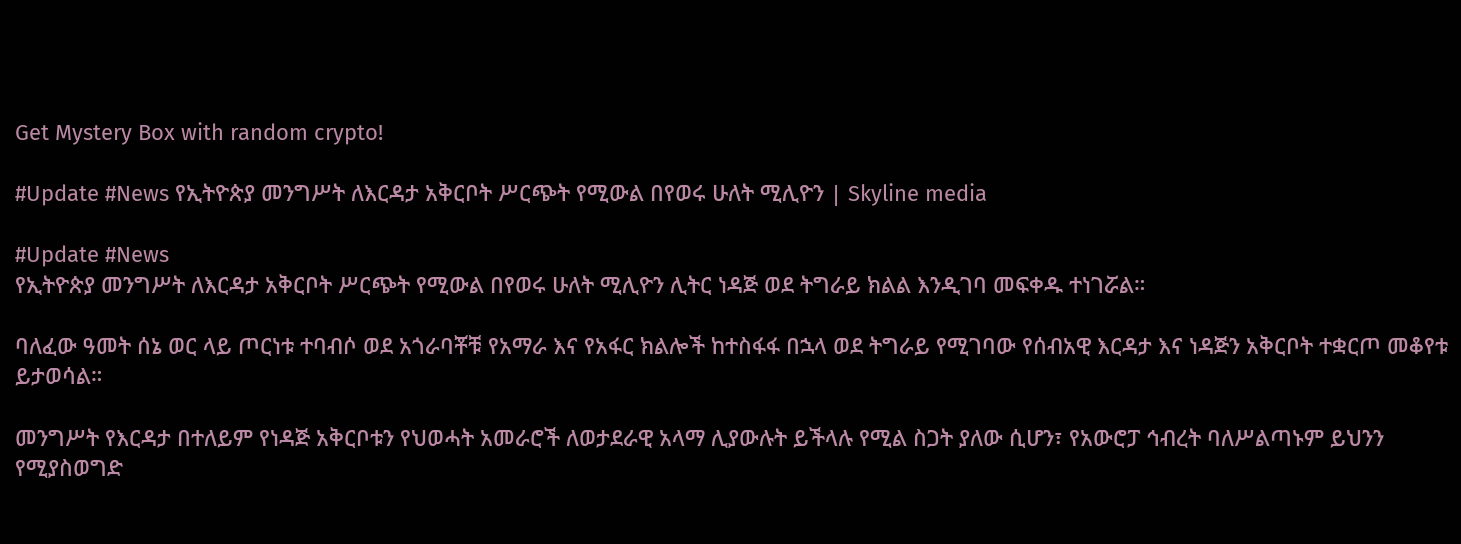Get Mystery Box with random crypto!

#Update #News የኢትዮጵያ መንግሥት ለእርዳታ አቅርቦት ሥርጭት የሚውል በየወሩ ሁለት ሚሊዮን | Skyline media

#Update #News
የኢትዮጵያ መንግሥት ለእርዳታ አቅርቦት ሥርጭት የሚውል በየወሩ ሁለት ሚሊዮን ሊትር ነዳጅ ወደ ትግራይ ክልል እንዲገባ መፍቀዱ ተነገሯል።

ባለፈው ዓመት ሰኔ ወር ላይ ጦርነቱ ተባብሶ ወደ አጎራባቾቹ የአማራ እና የአፋር ክልሎች ከተስፋፋ በኋላ ወደ ትግራይ የሚገባው የሰብአዊ እርዳታ እና ነዳጅን አቅርቦት ተቋርጦ መቆየቱ ይታወሳል።

መንግሥት የእርዳታ በተለይም የነዳጅ አቅርቦቱን የህወሓት አመራሮች ለወታደራዊ አላማ ሊያውሉት ይችላሉ የሚል ስጋት ያለው ሲሆን፣ የአውሮፓ ኅብረት ባለሥልጣኑም ይህንን የሚያስወግድ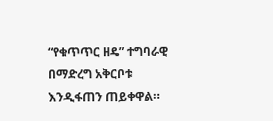“የቁጥጥር ዘዴ” ተግባራዊ በማድረግ አቅርቦቱ እንዲፋጠን ጠይቀዋል።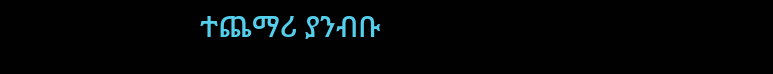ተጨማሪ ያንብቡ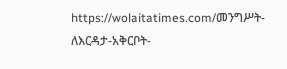https://wolaitatimes.com/መንግሥት-ለእርዳታ-አቅርቦት-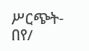ሥርጭት-በየ/